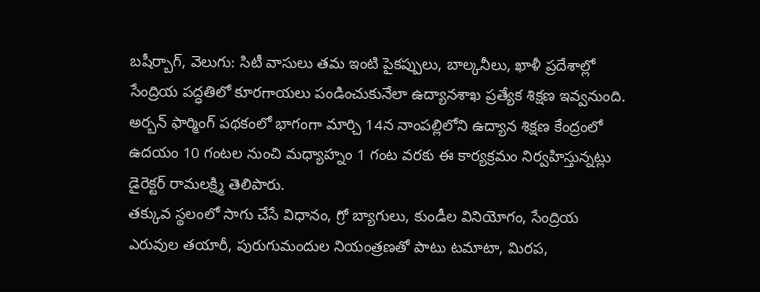బషీర్బాగ్, వెలుగు: సిటీ వాసులు తమ ఇంటి పైకప్పులు, బాల్కనీలు, ఖాళీ ప్రదేశాల్లో సేంద్రియ పద్ధతిలో కూరగాయలు పండించుకునేలా ఉద్యానశాఖ ప్రత్యేక శిక్షణ ఇవ్వనుంది. అర్బన్ ఫార్మింగ్ పథకంలో భాగంగా మార్చి 14న నాంపల్లిలోని ఉద్యాన శిక్షణ కేంద్రంలో ఉదయం 10 గంటల నుంచి మధ్యాహ్నం 1 గంట వరకు ఈ కార్యక్రమం నిర్వహిస్తున్నట్లు డైరెక్టర్ రామలక్ష్మి తెలిపారు.
తక్కువ స్థలంలో సాగు చేసే విధానం, గ్రో బ్యాగులు, కుండీల వినియోగం, సేంద్రియ ఎరువుల తయారీ, పురుగుమందుల నియంత్రణతో పాటు టమాటా, మిరప,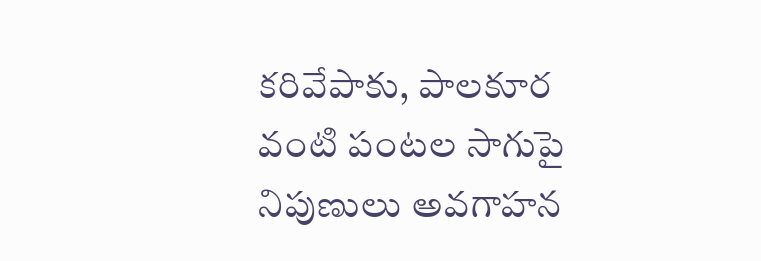కరివేపాకు, పాలకూర వంటి పంటల సాగుపై నిపుణులు అవగాహన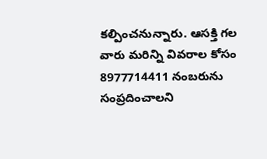కల్పించనున్నారు. ఆసక్తి గల వారు మరిన్ని వివరాల కోసం 8977714411 నంబరును సంప్రదించాలని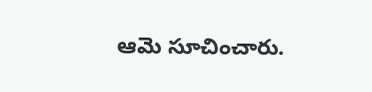ఆమె సూచించారు.